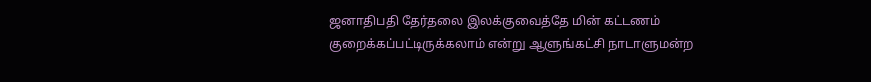ஜனாதிபதி தேர்தலை இலக்குவைத்தே மின் கட்டணம் குறைக்கப்பட்டிருக்கலாம் என்று ஆளுங்கட்சி நாடாளுமன்ற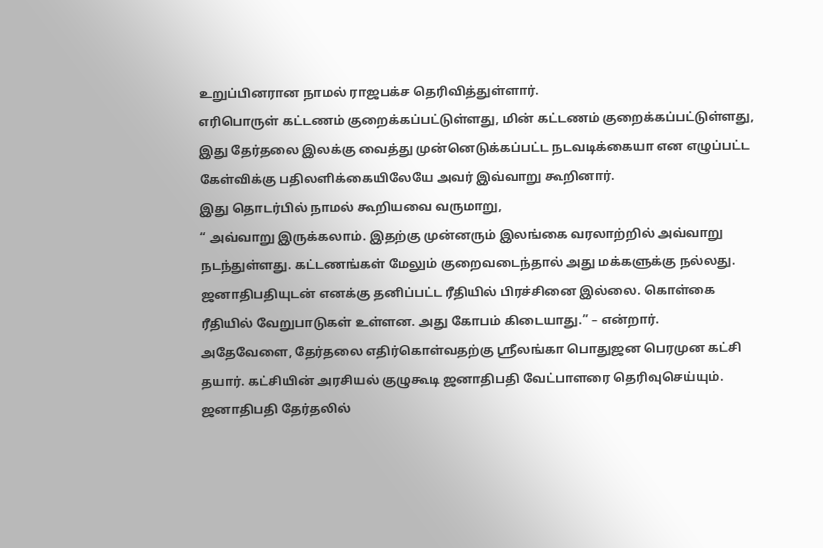உறுப்பினரான நாமல் ராஜபக்ச தெரிவித்துள்ளார்.
எரிபொருள் கட்டணம் குறைக்கப்பட்டுள்ளது, மின் கட்டணம் குறைக்கப்பட்டுள்ளது, இது தேர்தலை இலக்கு வைத்து முன்னெடுக்கப்பட்ட நடவடிக்கையா என எழுப்பட்ட கேள்விக்கு பதிலளிக்கையிலேயே அவர் இவ்வாறு கூறினார்.
இது தொடர்பில் நாமல் கூறியவை வருமாறு,
“ அவ்வாறு இருக்கலாம். இதற்கு முன்னரும் இலங்கை வரலாற்றில் அவ்வாறு நடந்துள்ளது. கட்டணங்கள் மேலும் குறைவடைந்தால் அது மக்களுக்கு நல்லது.
ஜனாதிபதியுடன் எனக்கு தனிப்பட்ட ரீதியில் பிரச்சினை இல்லை. கொள்கை ரீதியில் வேறுபாடுகள் உள்ளன. அது கோபம் கிடையாது.” – என்றார்.
அதேவேளை, தேர்தலை எதிர்கொள்வதற்கு ஸ்ரீலங்கா பொதுஜன பெரமுன கட்சி தயார். கட்சியின் அரசியல் குழுகூடி ஜனாதிபதி வேட்பாளரை தெரிவுசெய்யும்.
ஜனாதிபதி தேர்தலில்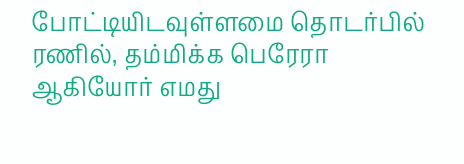போட்டியிடவுள்ளமை தொடர்பில் ரணில், தம்மிக்க பெரேரா ஆகியோர் எமது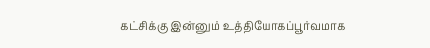கட்சிக்கு இன்னும் உத்தியோகப்பூர்வமாக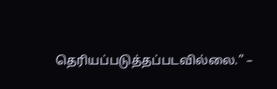தெரியப்படுத்தப்படவில்லை.” –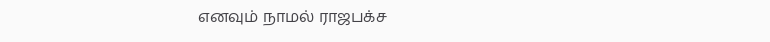எனவும் நாமல் ராஜபக்ச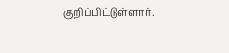குறிப்பிட்டுள்ளார்.